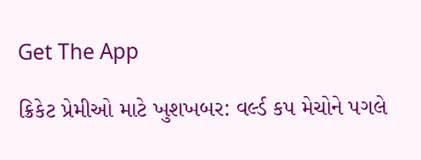Get The App

ક્રિકેટ પ્રેમીઓ માટે ખુશખબર: વર્લ્ડ કપ મેચોને પગલે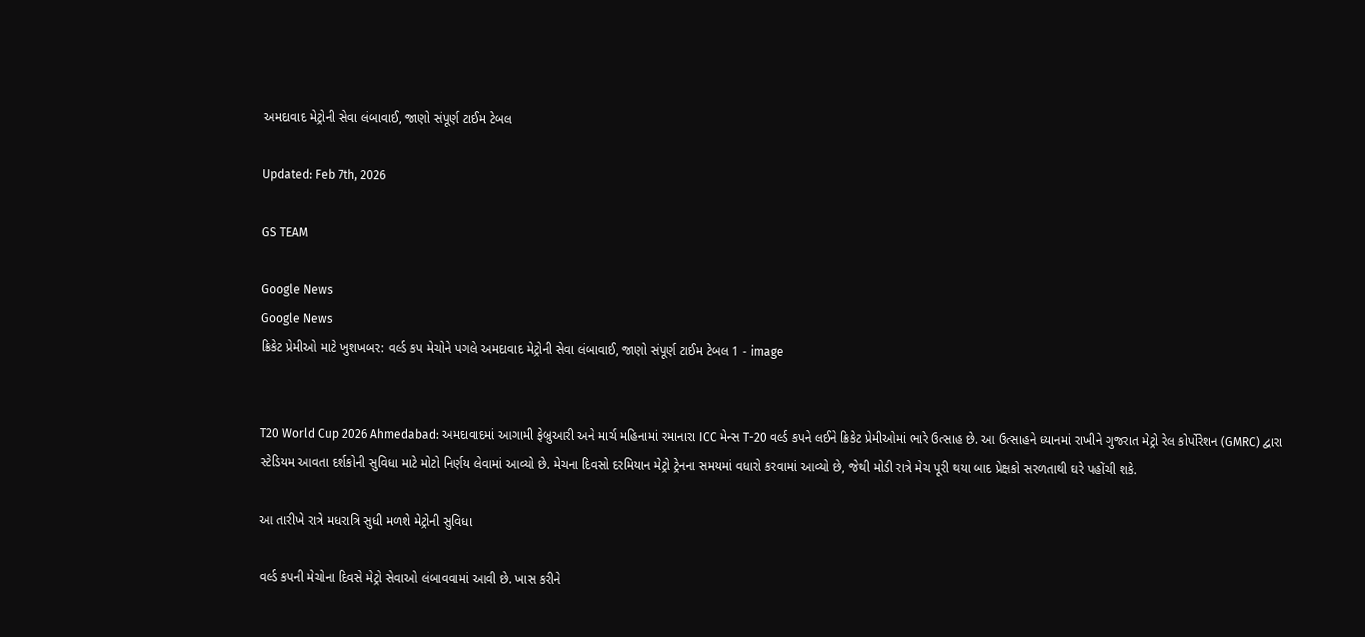અમદાવાદ મેટ્રોની સેવા લંબાવાઈ, જાણો સંપૂર્ણ ટાઈમ ટેબલ

Updated: Feb 7th, 2026

GS TEAM

Google News
Google News
ક્રિકેટ પ્રેમીઓ માટે ખુશખબર: વર્લ્ડ કપ મેચોને પગલે અમદાવાદ મેટ્રોની સેવા લંબાવાઈ, જાણો સંપૂર્ણ ટાઈમ ટેબલ 1 - image


T20 World Cup 2026 Ahmedabad: અમદાવાદમાં આગામી ફેબ્રુઆરી અને માર્ચ મહિનામાં રમાનારા ICC મેન્સ T-20 વર્લ્ડ કપને લઈને ક્રિકેટ પ્રેમીઓમાં ભારે ઉત્સાહ છે. આ ઉત્સાહને ધ્યાનમાં રાખીને ગુજરાત મેટ્રો રેલ કોર્પોરેશન (GMRC) દ્વારા સ્ટેડિયમ આવતા દર્શકોની સુવિધા માટે મોટો નિર્ણય લેવામાં આવ્યો છે. મેચના દિવસો દરમિયાન મેટ્રો ટ્રેનના સમયમાં વધારો કરવામાં આવ્યો છે, જેથી મોડી રાત્રે મેચ પૂરી થયા બાદ પ્રેક્ષકો સરળતાથી ઘરે પહોંચી શકે.

આ તારીખે રાત્રે મધરાત્રિ સુધી મળશે મેટ્રોની સુવિધા

વર્લ્ડ કપની મેચોના દિવસે મેટ્રો સેવાઓ લંબાવવામાં આવી છે. ખાસ કરીને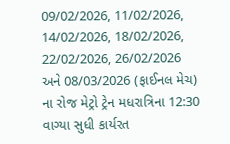09/02/2026, 11/02/2026, 14/02/2026, 18/02/2026, 22/02/2026, 26/02/2026 અને 08/03/2026 (ફાઈનલ મેચ) ના રોજ મેટ્રો ટ્રેન મધરાત્રિના 12:30 વાગ્યા સુધી કાર્યરત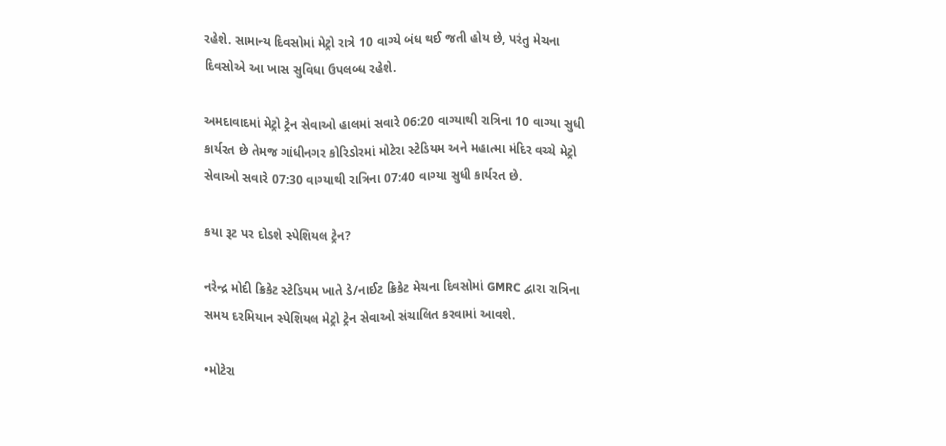રહેશે. સામાન્ય દિવસોમાં મેટ્રો રાત્રે 10 વાગ્યે બંધ થઈ જતી હોય છે, પરંતુ મેચના દિવસોએ આ ખાસ સુવિધા ઉપલબ્ધ રહેશે.

અમદાવાદમાં મેટ્રો ટ્રેન સેવાઓ હાલમાં સવારે 06:20 વાગ્યાથી રાત્રિના 10 વાગ્યા સુધી કાર્યરત છે તેમજ ગાંધીનગર કોરિડોરમાં મોટેરા સ્ટેડિયમ અને મહાત્મા મંદિર વચ્ચે મેટ્રો સેવાઓ સવારે 07:30 વાગ્યાથી રાત્રિના 07:40 વાગ્યા સુધી કાર્યરત છે.

કયા રૂટ પર દોડશે સ્પેશિયલ ટ્રેન?

નરેન્દ્ર મોદી ક્રિકેટ સ્ટેડિયમ ખાતે ડે/નાઈટ ક્રિકેટ મેચના દિવસોમાં GMRC દ્વારા રાત્રિના સમય દરમિયાન સ્પેશિયલ મેટ્રો ટ્રેન સેવાઓ સંચાલિત કરવામાં આવશે.

•મોટેરા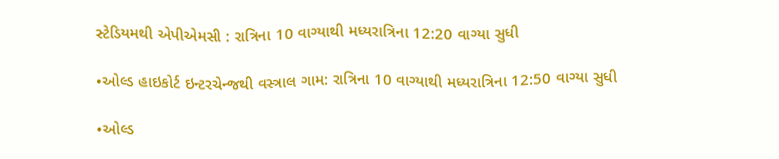સ્ટેડિયમથી એપીએમસી : રાત્રિના 10 વાગ્યાથી મધ્યરાત્રિના 12:20 વાગ્યા સુધી

•ઓલ્ડ હાઇકોર્ટ ઇન્ટરચેન્જથી વસ્ત્રાલ ગામ: રાત્રિના 10 વાગ્યાથી મધ્યરાત્રિના 12:50 વાગ્યા સુધી

•ઓલ્ડ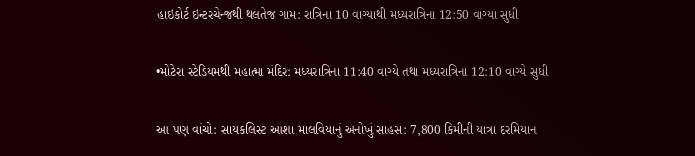હાઇકોર્ટ ઇન્ટરચેન્જથી થલતેજ ગામ: રાત્રિના 10 વાગ્યાથી મધ્યરાત્રિના 12:50 વાગ્યા સુધી

•મોટેરા સ્ટેડિયમથી મહાત્મા મંદિર: મધ્યરાત્રિના 11:40 વાગ્યે તથા મધ્યરાત્રિના 12:10 વાગ્યે સુધી

આ પણ વાંચો: સાયકલિસ્ટ આશા માલવિયાનું અનોખું સાહસ: 7,800 કિમીની યાત્રા દરમિયાન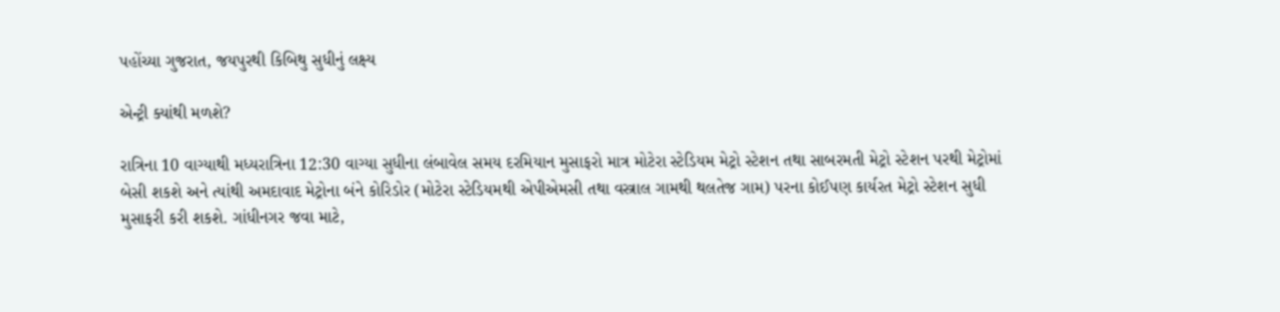પહોંચ્યા ગુજરાત, જયપુરથી કિબિથુ સુધીનું લક્ષ્ય

એન્ટ્રી ક્યાંથી મળશે?

રાત્રિના 10 વાગ્યાથી મધ્યરાત્રિના 12:30 વાગ્યા સુધીના લંબાવેલ સમય દરમિયાન મુસાફરો માત્ર મોટેરા સ્ટેડિયમ મેટ્રો સ્ટેશન તથા સાબરમતી મેટ્રો સ્ટેશન પરથી મેટ્રોમાં બેસી શકશે અને ત્યાંથી અમદાવાદ મેટ્રોના બંને કોરિડોર (મોટેરા સ્ટેડિયમથી એપીએમસી તથા વસ્ત્રાલ ગામથી થલતેજ ગામ) પરના કોઈપણ કાર્યરત મેટ્રો સ્ટેશન સુધી મુસાફરી કરી શકશે. ગાંધીનગર જવા માટે,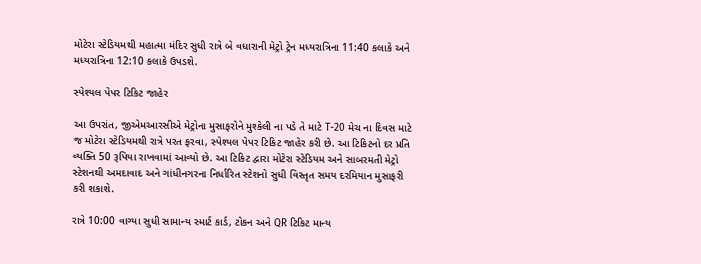મોટેરા સ્ટેડિયમથી મહાત્મા મંદિર સુધી રાત્રે બે વધારાની મેટ્રો ટ્રેન મધ્યરાત્રિના 11:40 કલાકે અને મધ્યરાત્રિના 12:10 કલાકે ઉપડશે.

સ્પેશ્યલ પેપર ટિકિટ જાહેર

આ ઉપરાંત, જીએમઆરસીએ મેટ્રોના મુસાફરોને મુશ્કેલી ના પડે તે માટે T-20 મેચ ના દિવસ માટે જ મોટેરા સ્ટેડિયમથી રાત્રે પરત ફરવા, સ્પેશ્યલ પેપર ટિકિટ જાહેર કરી છે. આ ટિકિટનો દર પ્રતિ વ્યક્તિ 50 રૂપિયા રાખવામાં આવ્યો છે. આ ટિકિટ દ્વારા મોટેરા સ્ટેડિયમ અને સાબરમતી મેટ્રો સ્ટેશનથી અમદાવાદ અને ગાંધીનગરના નિર્ધારિત સ્ટેશનો સુધી વિસ્તૃત સમય દરમિયાન મુસાફરી કરી શકાશે.

રાત્રે 10:00 વાગ્યા સુધી સામાન્ય સ્માર્ટ કાર્ડ, ટોકન અને QR ટિકિટ માન્ય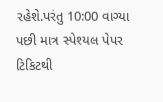રહેશે.પરંતુ 10:00 વાગ્યા પછી માત્ર સ્પેશ્યલ પેપર ટિકિટથી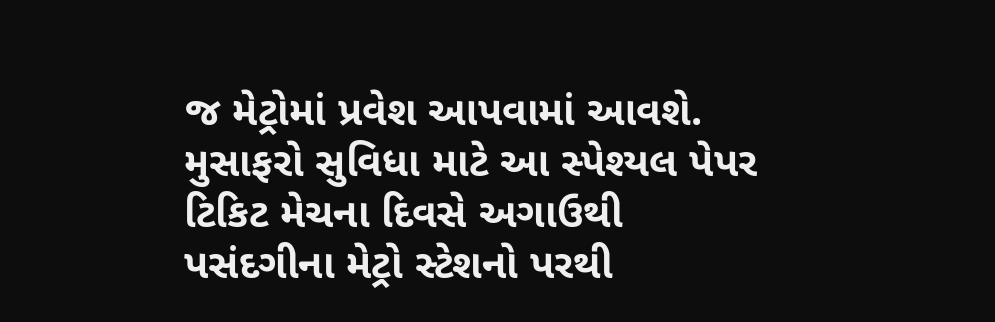જ મેટ્રોમાં પ્રવેશ આપવામાં આવશે. મુસાફરો સુવિધા માટે આ સ્પેશ્યલ પેપર ટિકિટ મેચના દિવસે અગાઉથી પસંદગીના મેટ્રો સ્ટેશનો પરથી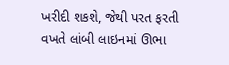ખરીદી શકશે, જેથી પરત ફરતી વખતે લાંબી લાઇનમાં ઊભા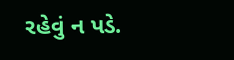રહેવું ન પડે.